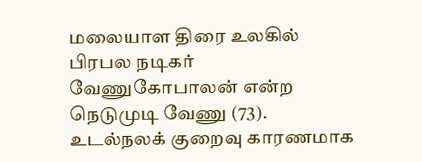மலையாள திரை உலகில் பிரபல நடிகர் வேணுகோபாலன் என்ற நெடுமுடி வேணு (73). உடல்நலக் குறைவு காரணமாக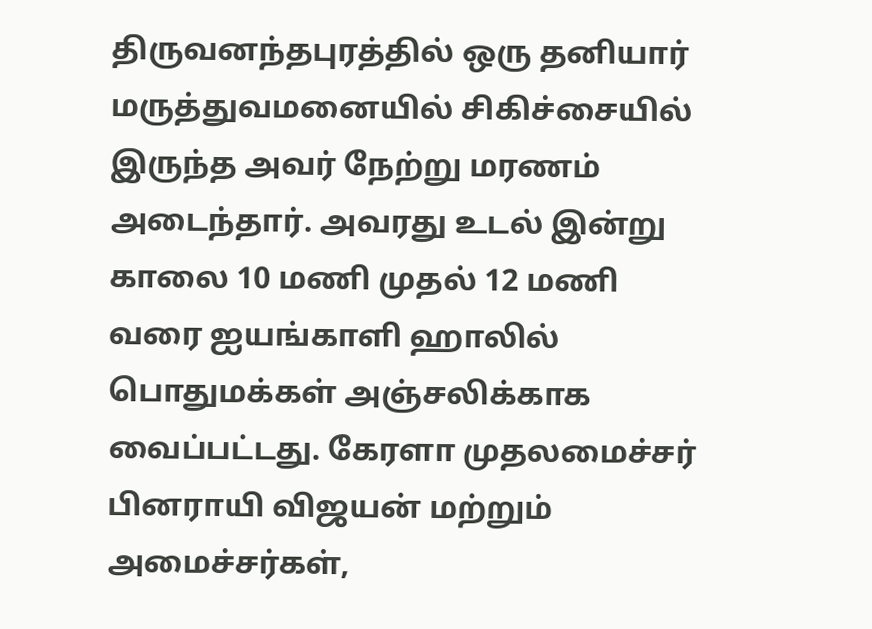திருவனந்தபுரத்தில் ஒரு தனியார் மருத்துவமனையில் சிகிச்சையில் இருந்த அவர் நேற்று மரணம் அடைந்தார். அவரது உடல் இன்று காலை 10 மணி முதல் 12 மணி வரை ஐயங்காளி ஹாலில் பொதுமக்கள் அஞ்சலிக்காக வைப்பட்டது. கேரளா முதலமைச்சர் பினராயி விஜயன் மற்றும் அமைச்சர்கள்,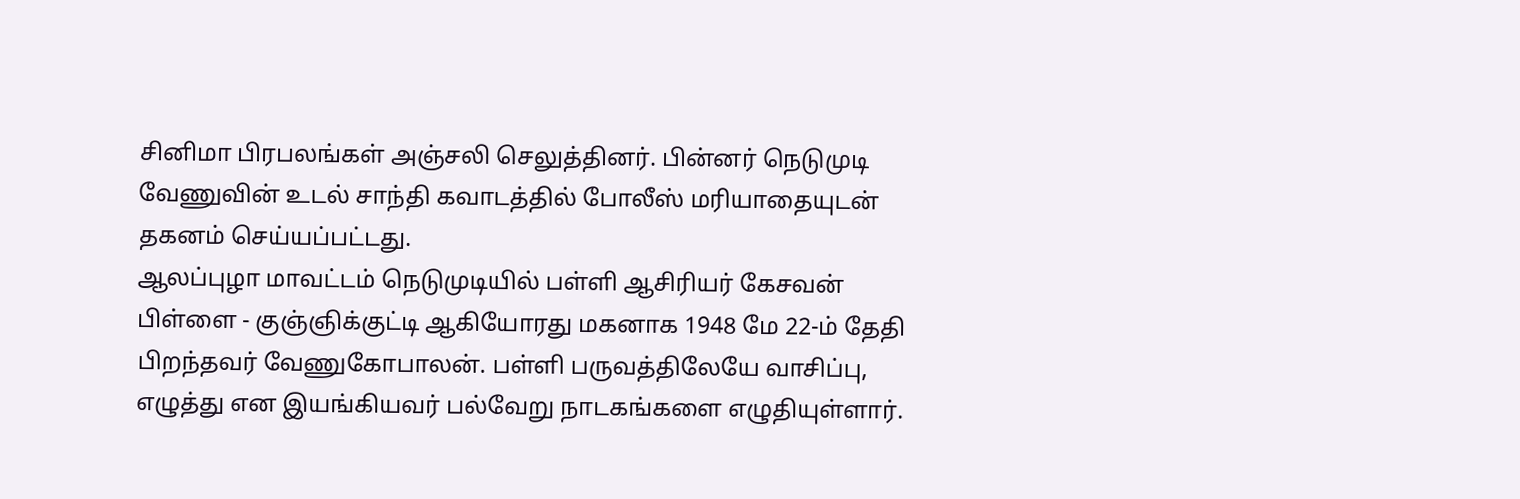சினிமா பிரபலங்கள் அஞ்சலி செலுத்தினர். பின்னர் நெடுமுடி வேணுவின் உடல் சாந்தி கவாடத்தில் போலீஸ் மரியாதையுடன் தகனம் செய்யப்பட்டது.
ஆலப்புழா மாவட்டம் நெடுமுடியில் பள்ளி ஆசிரியர் கேசவன் பிள்ளை - குஞ்ஞிக்குட்டி ஆகியோரது மகனாக 1948 மே 22-ம் தேதி பிறந்தவர் வேணுகோபாலன். பள்ளி பருவத்திலேயே வாசிப்பு, எழுத்து என இயங்கியவர் பல்வேறு நாடகங்களை எழுதியுள்ளார்.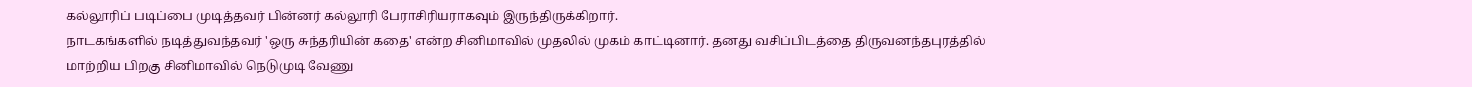கல்லூரிப் படிப்பை முடித்தவர் பின்னர் கல்லூரி பேராசிரியராகவும் இருந்திருக்கிறார்.
நாடகங்களில் நடித்துவந்தவர் 'ஒரு சுந்தரியின் கதை' என்ற சினிமாவில் முதலில் முகம் காட்டினார். தனது வசிப்பிடத்தை திருவனந்தபுரத்தில் மாற்றிய பிறகு சினிமாவில் நெடுமுடி வேணு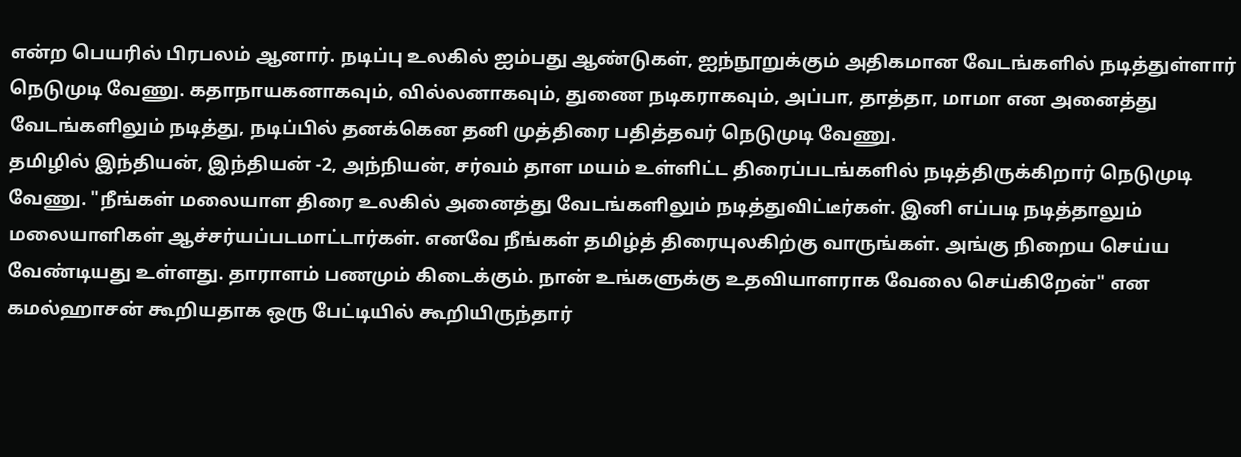என்ற பெயரில் பிரபலம் ஆனார். நடிப்பு உலகில் ஐம்பது ஆண்டுகள், ஐந்நூறுக்கும் அதிகமான வேடங்களில் நடித்துள்ளார் நெடுமுடி வேணு. கதாநாயகனாகவும், வில்லனாகவும், துணை நடிகராகவும், அப்பா, தாத்தா, மாமா என அனைத்து வேடங்களிலும் நடித்து, நடிப்பில் தனக்கென தனி முத்திரை பதித்தவர் நெடுமுடி வேணு.
தமிழில் இந்தியன், இந்தியன் -2, அந்நியன், சர்வம் தாள மயம் உள்ளிட்ட திரைப்படங்களில் நடித்திருக்கிறார் நெடுமுடி வேணு. "நீங்கள் மலையாள திரை உலகில் அனைத்து வேடங்களிலும் நடித்துவிட்டீர்கள். இனி எப்படி நடித்தாலும் மலையாளிகள் ஆச்சர்யப்படமாட்டார்கள். எனவே நீங்கள் தமிழ்த் திரையுலகிற்கு வாருங்கள். அங்கு நிறைய செய்ய வேண்டியது உள்ளது. தாராளம் பணமும் கிடைக்கும். நான் உங்களுக்கு உதவியாளராக வேலை செய்கிறேன்" என கமல்ஹாசன் கூறியதாக ஒரு பேட்டியில் கூறியிருந்தார்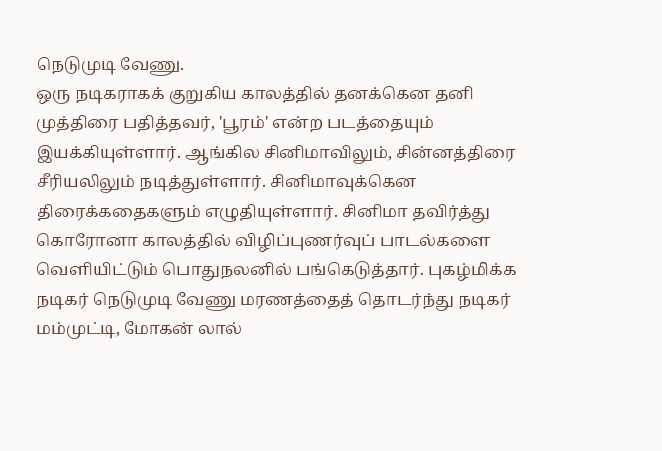நெடுமுடி வேணு.
ஒரு நடிகராகக் குறுகிய காலத்தில் தனக்கென தனி முத்திரை பதித்தவர், 'பூரம்' என்ற படத்தையும் இயக்கியுள்ளார். ஆங்கில சினிமாவிலும், சின்னத்திரை சீரியலிலும் நடித்துள்ளார். சினிமாவுக்கென திரைக்கதைகளும் எழுதியுள்ளார். சினிமா தவிர்த்து கொரோனா காலத்தில் விழிப்புணர்வுப் பாடல்களை வெளியிட்டும் பொதுநலனில் பங்கெடுத்தார். புகழ்மிக்க நடிகர் நெடுமுடி வேணு மரணத்தைத் தொடர்ந்து நடிகர் மம்முட்டி, மோகன் லால்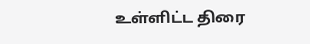உள்ளிட்ட திரை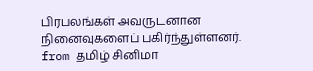பிரபலங்கள் அவருடனான நினைவுகளைப் பகிர்ந்துள்ளனர்.
from தமிழ் சினிமா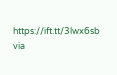https://ift.tt/3lwx6sb
via